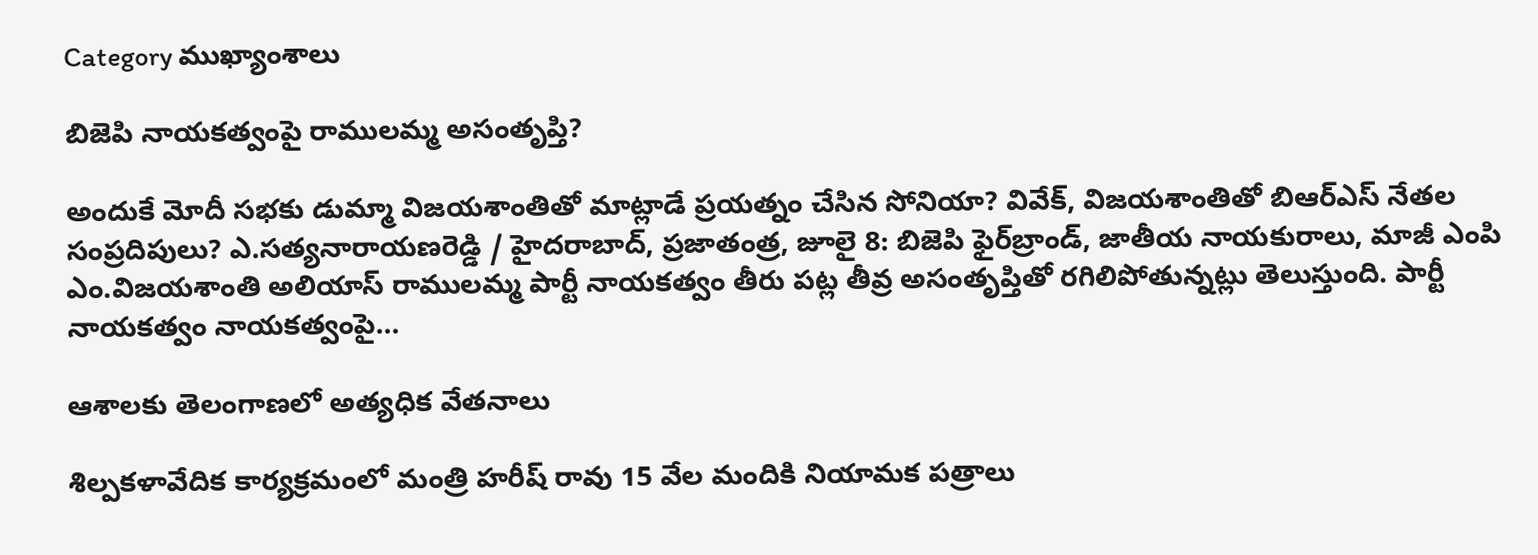Category ముఖ్యాంశాలు

బిజెపి నాయకత్వంపై రాములమ్మ అసంతృప్తి?

అందుకే మోదీ సభకు డుమ్మా విజయశాంతితో మాట్లాడే ప్రయత్నం చేసిన సోనియా? వివేక్‌, విజయశాంతితో బిఆర్‌ఎస్‌ ‌నేతల సంప్రదిపులు? ఎ.సత్యనారాయణరెడ్డి / హైదరాబాద్‌, ప్రజాతంత్ర, జూలై 8: బిజెపి ఫైర్‌‌బ్రాండ్‌, జాతీయ నాయకురాలు, మాజీ ఎంపి ఎం.విజయశాంతి అలియాస్‌ ‌రాములమ్మ పార్టీ నాయకత్వం తీరు పట్ల తీవ్ర అసంతృప్తితో రగిలిపోతున్నట్లు తెలుస్తుంది. పార్టీ నాయకత్వం నాయకత్వంపై…

ఆశాలకు తెలంగాణలో అత్యధిక వేతనాలు

శిల్పకళావేదిక కార్యక్రమంలో మంత్రి హరీష్‌ ‌రావు 15 వేల మందికి నియామక పత్రాలు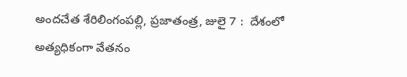అందచేత శేరిలింగంపల్లి, ప్రజాతంత్ర, జులై 7 :  దేశంలో అత్యధికంగా వేతనం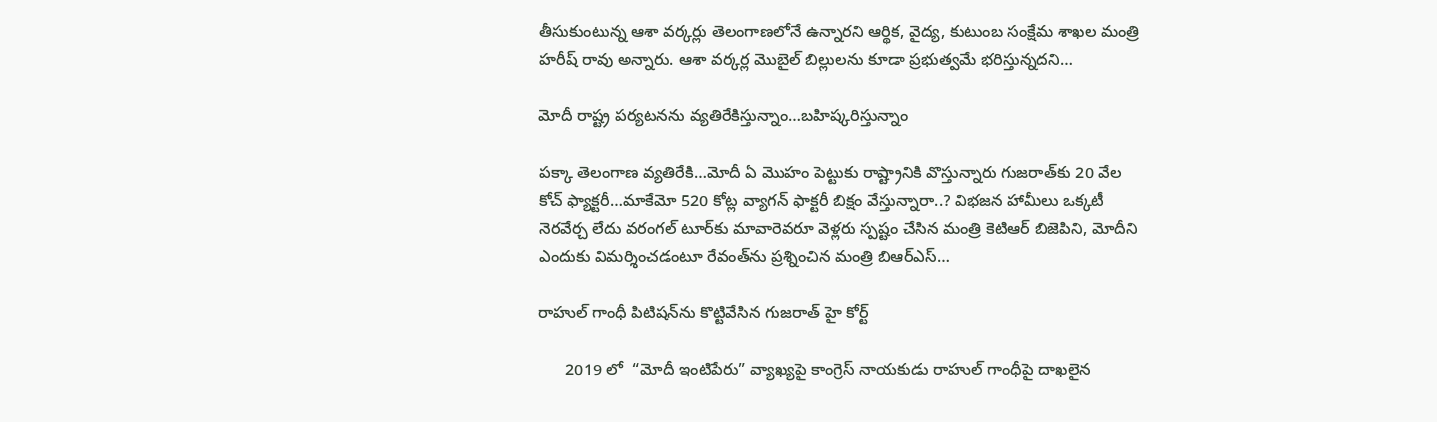తీసుకుంటున్న ఆశా వర్కర్లు తెలంగాణలోనే ఉన్నారని ఆర్థిక, వైద్య, కుటుంబ సంక్షేమ శాఖల మంత్రి హరీష్‌ ‌రావు అన్నారు. ఆశా వర్కర్ల మొబైల్‌ ‌బిల్లులను కూడా ప్రభుత్వమే భరిస్తున్నదని…

మోదీ రాష్ట్ర పర్యటనను వ్యతిరేకిస్తున్నాం…బహిష్కరిస్తున్నాం

పక్కా తెలంగాణ వ్యతిరేకి…మోదీ ఏ మొహం పెట్టుకు రాష్ట్రానికి వొస్తున్నారు గుజరాత్‌కు 20 వేల కోచ్‌ ‌ఫ్యాక్టరీ…మాకేమో 520 కోట్ల వ్యాగన్‌ ‌ఫాక్టరీ బిక్షం వేస్తున్నారా..? విభజన హామీలు ఒక్కటీ నెరవేర్చ లేదు వరంగల్‌ ‌టూర్‌కు మావారెవరూ వెళ్లరు స్పష్టం చేసిన మంత్రి కెటిఆర్‌ ‌బిజెపిని, మోదీని ఎందుకు విమర్శించడంటూ రేవంత్‌ను ప్రశ్నించిన మంత్రి బిఆర్‌ఎస్‌…

రాహుల్ గాంధీ పిటిషన్‌ను కొట్టివేసిన గుజరాత్ హై కోర్ట్

      2019 లో  “మోదీ ఇంటిపేరు” వ్యాఖ్యపై కాంగ్రెస్ నాయకుడు రాహుల్ గాంధీపై దాఖలైన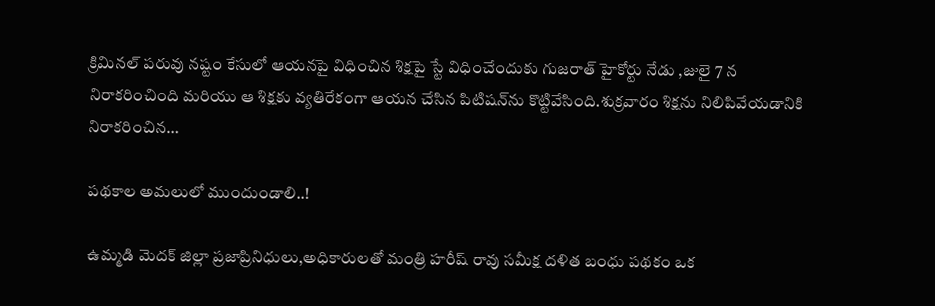క్రిమినల్ పరువు నష్టం కేసులో ఆయనపై విధించిన శిక్షపై స్టే విధించేందుకు గుజరాత్ హైకోర్టు నేడు ,జులై 7 న  నిరాకరించింది మరియు ఆ శిక్షకు వ్యతిరేకంగా ఆయన చేసిన పిటిషన్‌ను కొట్టివేసింది.శుక్రవారం శిక్షను నిలిపివేయడానికి నిరాకరించిన…

పథకాల అమలులో ముందుండాలి..!

ఉమ్మడి మెదక్ జిల్లా ప్రజాప్రినిధులు,అధికారులతో మంత్రి హరీష్ రావు సమీక్ష దళిత బంధు పథకం ఒక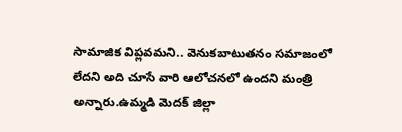సామాజిక విప్లవమని.. వెనుకబాటుతనం సమాజంలో లేదని అది చూసే వారి ఆలోచనలో ఉందని మంత్రి అన్నారు.ఉమ్మడి మెదక్ జిల్లా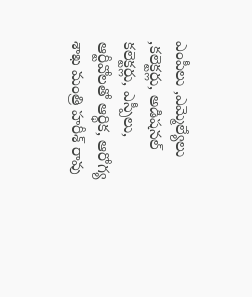ఎంపీలు ,ఎమ్మెల్యేలు ,కలెక్టర్లు, అడిషనల్ కలెక్టర్లు, ఎస్పీలు, ఆర్టీవోలతో ఆర్థిక, ఆరోగ్య శాఖ మంత్రి హరీశ్ రావు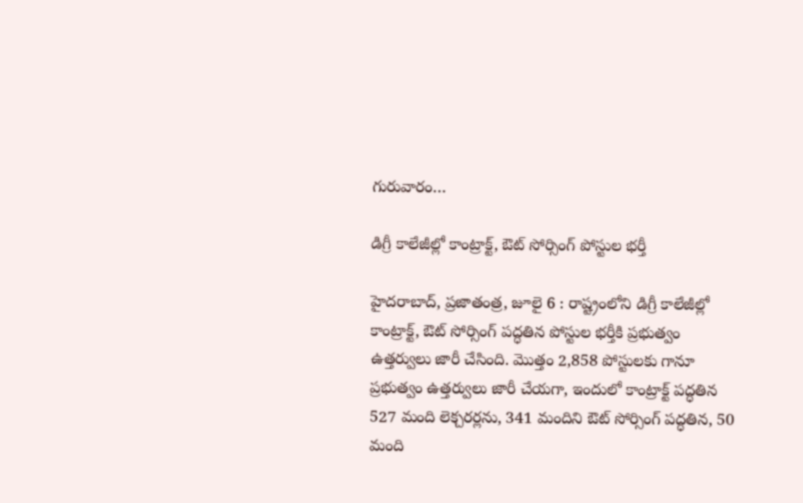గురువారం…

డిగ్రీ కాలేజీల్లో కాంట్రాక్ట్, ఔట్‌ ‌సోర్సింగ్‌ ‌పోస్టుల భర్తీ

హైదరాబాద్‌, ప్రజాతంత్ర, జూలై 6 : రాష్ట్రంలోని డిగ్రీ కాలేజీల్లో కాంట్రాక్ట్, ఔట్‌ ‌సోర్సింగ్‌ ‌పద్ధతిన పోస్టుల భర్తీకి ప్రభుత్వం ఉత్తర్వులు జారీ చేసింది. మొత్తం 2,858 పోస్టులకు గానూ ప్రభుత్వం ఉత్తర్వులు జారీ చేయగా, ఇందులో కాంట్రాక్ట్ ‌పద్ధతిన 527 మంది లెక్చరర్లను, 341 మందిని ఔట్‌ ‌సోర్సింగ్‌ ‌పద్ధతిన, 50 మంది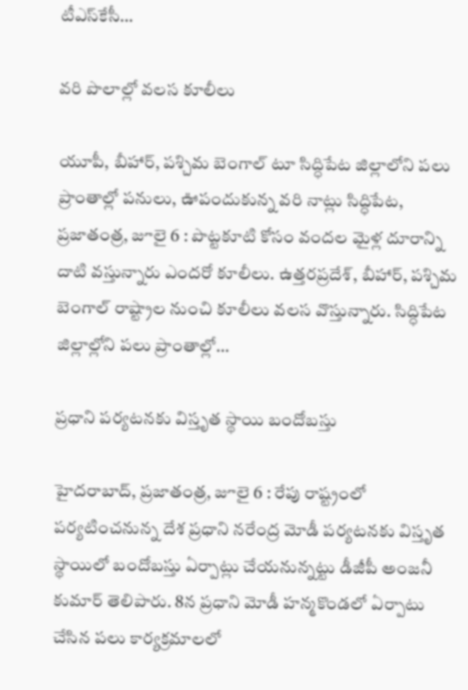టీఎస్‌కేసీ…

వరి పొలాల్లో వలస కూలీలు

యూపీ, బీహార్‌, పశ్చిమ బెంగాల్‌ ‌టూ సిద్ధిపేట జిల్లాలోని పలు ప్రాంతాల్లో పనులు, ఊపందుకున్న వరి నాట్లు సిద్ధిపేట, ప్రజాతంత్ర, జూలై 6 : పొట్టకూటి కోసం వందల మైళ్ల దూరాన్ని దాటి వస్తున్నారు ఎందరో కూలీలు. ఉత్తరప్రదేశ్‌, బీహార్‌, పశ్చిమ బెంగాల్‌ ‌రాష్ట్రాల నుంచి కూలీలు వలస వొస్తున్నారు. సిద్ధిపేట జిల్లాల్లోని పలు ప్రాంతాల్లో…

ప్రధాని పర్యటనకు విస్తృత స్థాయి బందోబస్తు

హైదరాబాద్‌, ప్రజాతంత్ర, జూలై 6 : రేపు రాష్ట్రంలో పర్యటించనున్న దేశ ప్రధాని నరేంద్ర మోడీ పర్యటనకు విస్తృత స్థాయిలో బందోబస్తు ఏర్పాట్లు చేయనున్నట్టు డీజీపీ అంజనీ కుమార్‌ ‌తెలిపారు. 8న ప్రధాని మోడీ హన్మకొండలో ఏర్పాటు చేసిన పలు కార్యక్రమాలలో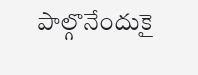పాల్గొనేందుకై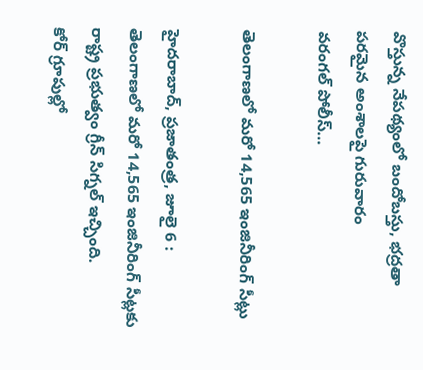వొస్తున్న నేపథ్యంలో బందోబస్తు, భద్రతా పరమైన అంశాలపై గురువారం వరంగల్‌ ‌పోలీస్‌…

తెలంగాణలో మరో 14,565 ఇంజినీరింగ్‌ ‌సీట్లు

హైదరాబాద్‌, ప్రజాతంత్ర, జూలై 6 : తెలంగాణలో మరో 14,565 ఇంజినీరింగ్‌ ‌సీట్లకు రాష్ట్ర ప్రభుత్వం గ్రీన్‌ ‌సిగ్నల్‌ ఇచ్చింది. కోర్‌ ‌గ్రూపుల్లో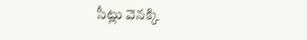సీట్లు వెనక్కి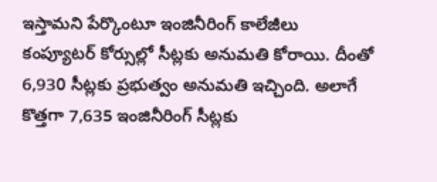ఇస్తామని పేర్కొంటూ ఇంజినీరింగ్‌ ‌కాలేజీలు కంప్యూటర్‌ ‌కోర్సుల్లో సీట్లకు అనుమతి కోరాయి. దీంతో 6,930 సీట్లకు ప్రభుత్వం అనుమతి ఇచ్చింది. అలాగే కొత్తగా 7,635 ఇంజినీరింగ్‌ ‌సీట్లకు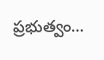ప్రభుత్వం…